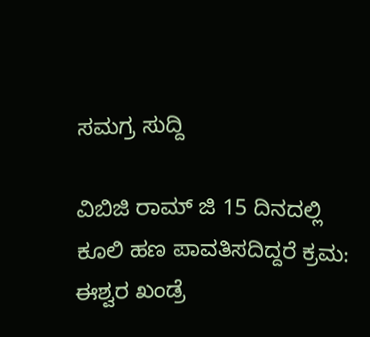ಸಮಗ್ರ ಸುದ್ದಿ

ವಿಬಿಜಿ ರಾಮ್ ಜಿ 15 ದಿನದಲ್ಲಿ ಕೂಲಿ ಹಣ ಪಾವತಿಸದಿದ್ದರೆ ಕ್ರಮ: ಈಶ್ವರ ಖಂಡ್ರೆ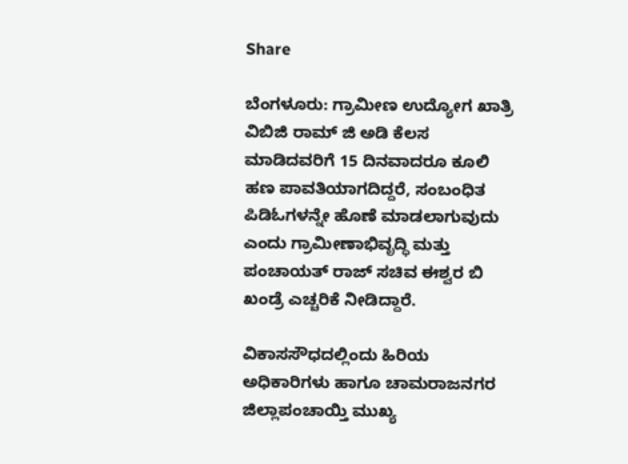Share

ಬೆಂಗಳೂರು: ಗ್ರಾಮೀಣ ಉದ್ಯೋಗ ಖಾತ್ರಿ ವಿಬಿಜಿ ರಾಮ್ ಜಿ ಅಡಿ ಕೆಲಸ ಮಾಡಿದವರಿಗೆ 15 ದಿನವಾದರೂ ಕೂಲಿ ಹಣ ಪಾವತಿಯಾಗದಿದ್ದರೆ, ಸಂಬಂಧಿತ ಪಿಡಿಓಗಳನ್ನೇ ಹೊಣೆ ಮಾಡಲಾಗುವುದು ಎಂದು ಗ್ರಾಮೀಣಾಭಿವೃದ್ಧಿ ಮತ್ತು ಪಂಚಾಯತ್ ರಾಜ್ ಸಚಿವ ಈಶ್ವರ ಬಿ ಖಂಡ್ರೆ ಎಚ್ಚರಿಕೆ ನೀಡಿದ್ದಾರೆ.

ವಿಕಾಸಸೌಧದಲ್ಲಿಂದು ಹಿರಿಯ ಅಧಿಕಾರಿಗಳು ಹಾಗೂ ಚಾಮರಾಜನಗರ ಜಿಲ್ಲಾಪಂಚಾಯ್ತಿ ಮುಖ್ಯ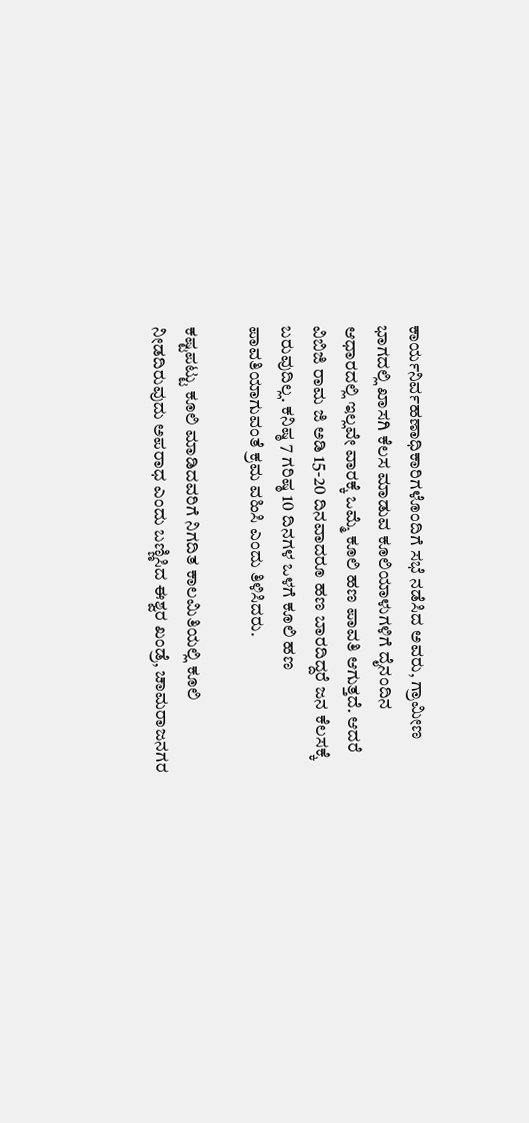ಕಾರ್ಯನಿರ್ವಹಣಾಧಿಕಾರಿಗಳೊಂದಿಗೆ ಸಭೆ ನಡೆಸಿದ ಅವರು, ಗ್ರಾಮೀಣ ಭಾಗದಲ್ಲಿ ಖಾಸಗಿ ಕೆಲಸ ಮಾಡುವ ಕೂಲಿಯಾಳುಗಳಿಗೆ ದೈನಂದಿನ ಆಧಾರದಲ್ಲಿ ಇಲ್ಲವೇ ವಾರಕ್ಕೆ ಒಮ್ಮೆ ಕೂಲಿ ಹಣ ಪಾವತಿ ಆಗುತ್ತದೆ. ಆದರೆ ವಿಬಿಜಿ ರಾಮ ಜಿ ಅಡಿ 15-20 ದಿನವಾದರೂ ಹಣ ಬಾರದಿದ್ದರೆ ಜನ ಕೆಲಸಕ್ಕೆ ಬರುವುದಿಲ್ಲ. ಕನಿಷ್ಠ 7 ಗರಿಷ್ಠ 10 ದಿನಗಳ ಒಳಗೆ ಕೂಲಿ ಹಣ ಪಾವತಿಯಾಗುವಂತೆ ಕ್ರಮ ವಹಿಸಿ ಎಂದು ತಿಳಿಸಿದರು.

ಕಷ್ಟಪಟ್ಟು ಕೂಲಿ ಮಾಡಿದವರಿಗೆ ನಿಗದಿತ ಕಾಲಮಿತಿಯಲ್ಲಿ ಕೂಲಿ ನೀಡದಿರುವುದು ಅಪರಾಧ ಎಂದು ಬಣ್ಣಿಸಿದ ಈಶ್ವರ ಖಂಡ್ರೆ, ಚಾಮರಾಜನಗರ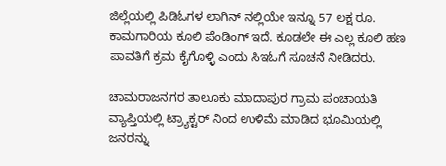ಜಿಲ್ಲೆಯಲ್ಲಿ ಪಿಡಿಓಗಳ ಲಾಗಿನ್ ನಲ್ಲಿಯೇ ಇನ್ನೂ 57 ಲಕ್ಷ ರೂ. ಕಾಮಗಾರಿಯ ಕೂಲಿ ಪೆಂಡಿಂಗ್ ಇದೆ. ಕೂಡಲೇ ಈ ಎಲ್ಲ ಕೂಲಿ ಹಣ ಪಾವತಿಗೆ ಕ್ರಮ ಕೈಗೊಳ್ಳಿ ಎಂದು ಸಿಇಓಗೆ ಸೂಚನೆ ನೀಡಿದರು.

ಚಾಮರಾಜನಗರ ತಾಲೂಕು ಮಾದಾಪುರ ಗ್ರಾಮ ಪಂಚಾಯತಿ ವ್ಯಾಪ್ತಿಯಲ್ಲಿ ಟ್ರ್ಯಾಕ್ಟರ್ ನಿಂದ ಉಳಿಮೆ ಮಾಡಿದ ಭೂಮಿಯಲ್ಲಿ ಜನರನ್ನು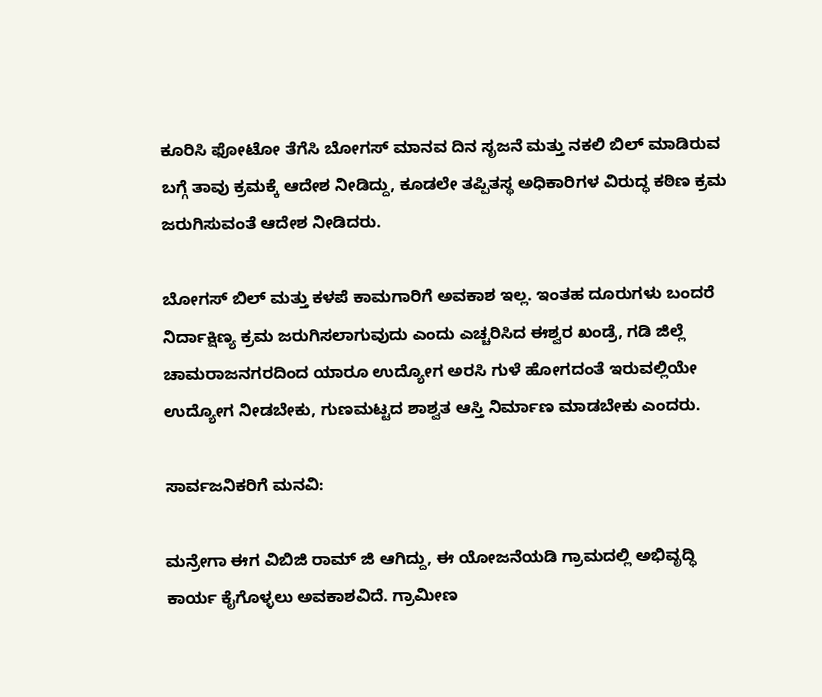ಕೂರಿಸಿ ಫೋಟೋ ತೆಗೆಸಿ ಬೋಗಸ್ ಮಾನವ ದಿನ ಸೃಜನೆ ಮತ್ತು ನಕಲಿ ಬಿಲ್ ಮಾಡಿರುವ ಬಗ್ಗೆ ತಾವು ಕ್ರಮಕ್ಕೆ ಆದೇಶ ನೀಡಿದ್ದು, ಕೂಡಲೇ ತಪ್ಪಿತಸ್ಥ ಅಧಿಕಾರಿಗಳ ವಿರುದ್ಧ ಕಠಿಣ ಕ್ರಮ ಜರುಗಿಸುವಂತೆ ಆದೇಶ ನೀಡಿದರು.

ಬೋಗಸ್ ಬಿಲ್ ಮತ್ತು ಕಳಪೆ ಕಾಮಗಾರಿಗೆ ಅವಕಾಶ ಇಲ್ಲ. ಇಂತಹ ದೂರುಗಳು ಬಂದರೆ ನಿರ್ದಾಕ್ಷಿಣ್ಯ ಕ್ರಮ ಜರುಗಿಸಲಾಗುವುದು ಎಂದು ಎಚ್ಚರಿಸಿದ ಈಶ್ವರ ಖಂಡ್ರೆ, ಗಡಿ ಜಿಲ್ಲೆ ಚಾಮರಾಜನಗರದಿಂದ ಯಾರೂ ಉದ್ಯೋಗ ಅರಸಿ ಗುಳೆ ಹೋಗದಂತೆ ಇರುವಲ್ಲಿಯೇ ಉದ್ಯೋಗ ನೀಡಬೇಕು, ಗುಣಮಟ್ಟದ ಶಾಶ್ವತ ಆಸ್ತಿ ನಿರ್ಮಾಣ ಮಾಡಬೇಕು ಎಂದರು.

ಸಾರ್ವಜನಿಕರಿಗೆ ಮನವಿ:

ಮನ್ರೇಗಾ ಈಗ ವಿಬಿಜಿ ರಾಮ್ ಜಿ ಆಗಿದ್ದು, ಈ ಯೋಜನೆಯಡಿ ಗ್ರಾಮದಲ್ಲಿ ಅಭಿವೃದ್ಧಿ ಕಾರ್ಯ ಕೈಗೊಳ್ಳಲು ಅವಕಾಶವಿದೆ. ಗ್ರಾಮೀಣ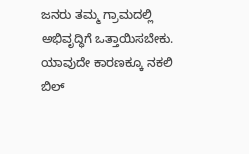ಜನರು ತಮ್ಮ ಗ್ರಾಮದಲ್ಲಿ ಅಭಿವೃದ್ಧಿಗೆ ಒತ್ತಾಯಿಸಬೇಕು. ಯಾವುದೇ ಕಾರಣಕ್ಕೂ ನಕಲಿ ಬಿಲ್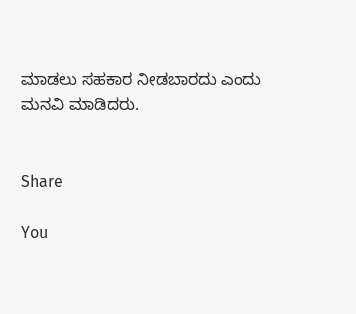ಮಾಡಲು ಸಹಕಾರ ನೀಡಬಾರದು ಎಂದು ಮನವಿ ಮಾಡಿದರು.


Share

You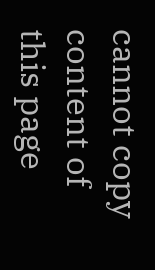cannot copy content of this page